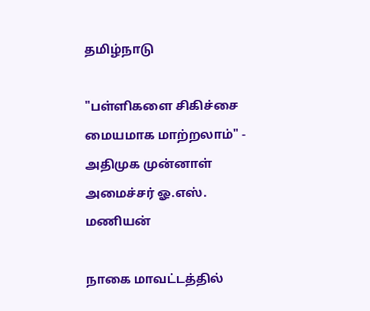தமிழ்நாடு

"பள்ளிகளை சிகிச்சை மையமாக மாற்றலாம்" - அதிமுக முன்னாள் அமைச்சர் ஓ.எஸ். மணியன்

நாகை மாவட்டத்தில்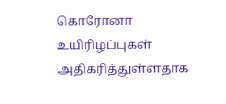கொரோனா உயிரிழப்புகள் அதிகரித்துள்ளதாக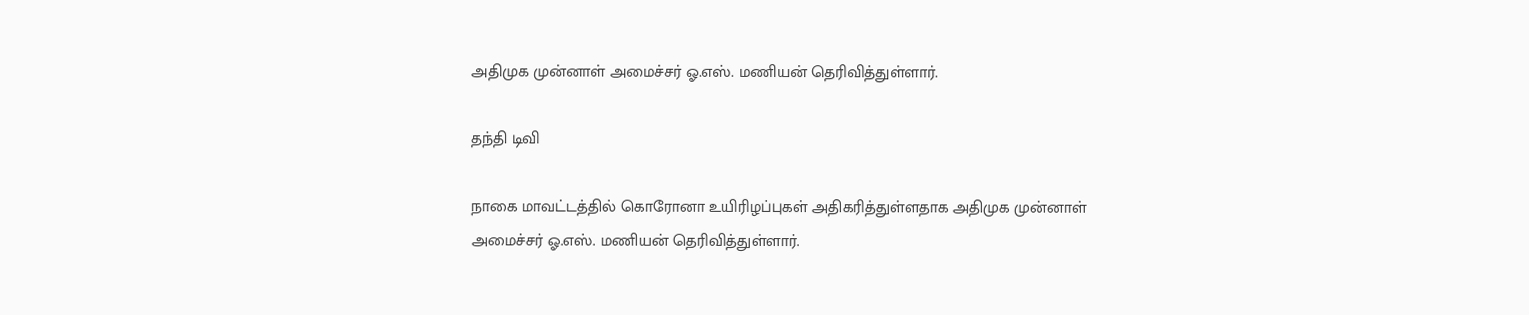அதிமுக முன்னாள் அமைச்சர் ஓ.எஸ். மணியன் தெரிவித்துள்ளார்.

தந்தி டிவி

நாகை மாவட்டத்தில் கொரோனா உயிரிழப்புகள் அதிகரித்துள்ளதாக அதிமுக முன்னாள் அமைச்சர் ஓ.எஸ். மணியன் தெரிவித்துள்ளார்.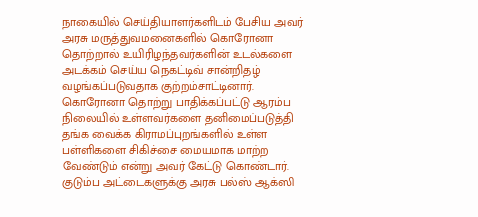நாகையில் செய்தியாளர்களிடம் பேசிய அவர் அரசு மருத்துவமனைகளில் கொரோனா தொற்றால் உயிரிழந்தவர்களின் உடல்களை அடக்கம் செய்ய நெகட்டிவ் சான்றிதழ் வழங்கப்படுவதாக குற்றம்சாட்டினார். கொரோனா தொற்று பாதிக்கப்பட்டு ஆரம்ப நிலையில் உள்ளவர்களை தனிமைப்படுத்தி தங்க வைக்க கிராமப்புறங்களில் உள்ள பள்ளிகளை சிகிச்சை மையமாக மாற்ற வேண்டும் என்று அவர் கேட்டு கொண்டார். குடும்ப அட்டைகளுக்கு அரசு பல்ஸ் ஆக்ஸி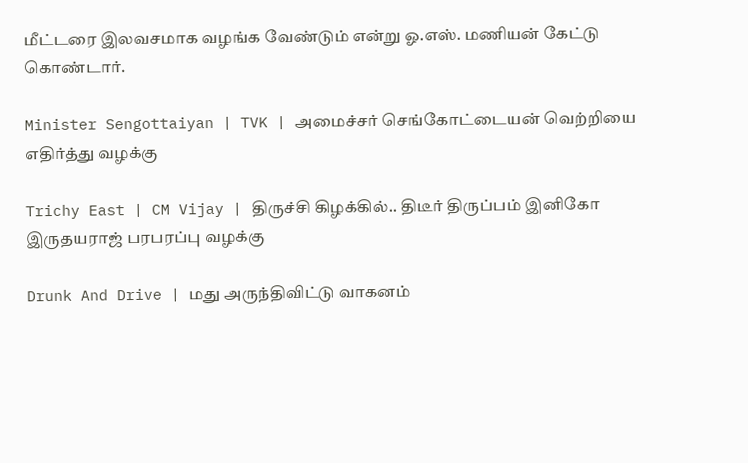மீட்டரை இலவசமாக வழங்க வேண்டும் என்று ஓ.எஸ். மணியன் கேட்டு கொண்டார்.

Minister Sengottaiyan | TVK | அமைச்சர் செங்கோட்டையன் வெற்றியை எதிர்த்து வழக்கு

Trichy East | CM Vijay | திருச்சி கிழக்கில்.. திடீர் திருப்பம் இனிகோ இருதயராஜ் பரபரப்பு வழக்கு

Drunk And Drive | மது அருந்திவிட்டு வாகனம்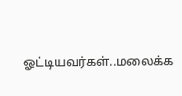ஓட்டியவர்கள்..மலைக்க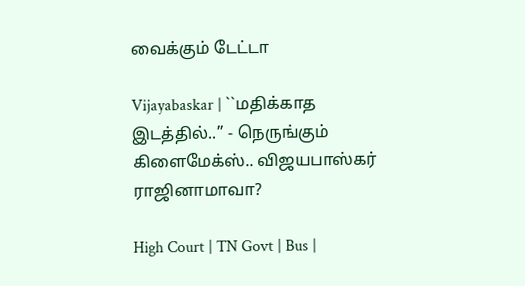வைக்கும் டேட்டா

Vijayabaskar | ``மதிக்காத இடத்தில்..’’ - நெருங்கும் கிளைமேக்ஸ்.. விஜயபாஸ்கர் ராஜினாமாவா?

High Court | TN Govt | Bus |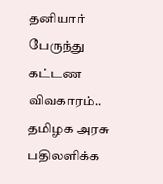தனியார் பேருந்து கட்டண விவகாரம்.. தமிழக அரசு பதிலளிக்க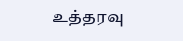உத்தரவு